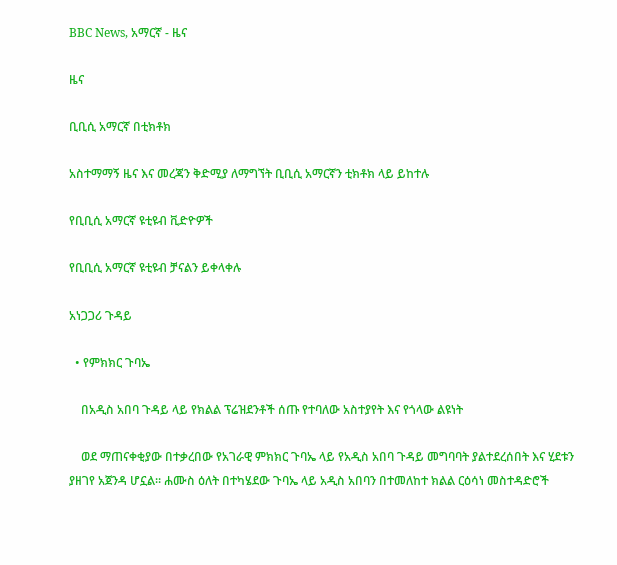BBC News, አማርኛ - ዜና

ዜና

ቢቢሲ አማርኛ በቲክቶክ

አስተማማኝ ዜና እና መረጃን ቅድሚያ ለማግኘት ቢቢሲ አማርኛን ቲክቶክ ላይ ይከተሉ

የቢቢሲ አማርኛ ዩቲዩብ ቪድዮዎች

የቢቢሲ አማርኛ ዩቲዩብ ቻናልን ይቀላቀሉ

አነጋጋሪ ጉዳይ

  • የምክክር ጉባኤ

    በአዲስ አበባ ጉዳይ ላይ የክልል ፕሬዝደንቶች ሰጡ የተባለው አስተያየት እና የጎላው ልዩነት

    ወደ ማጠናቀቂያው በተቃረበው የአገራዊ ምክክር ጉባኤ ላይ የአዲስ አበባ ጉዳይ መግባባት ያልተደረሰበት እና ሂደቱን ያዘገየ አጀንዳ ሆኗል። ሐሙስ ዕለት በተካሄደው ጉባኤ ላይ አዲስ አበባን በተመለከተ ክልል ርዕሳነ መስተዳድሮች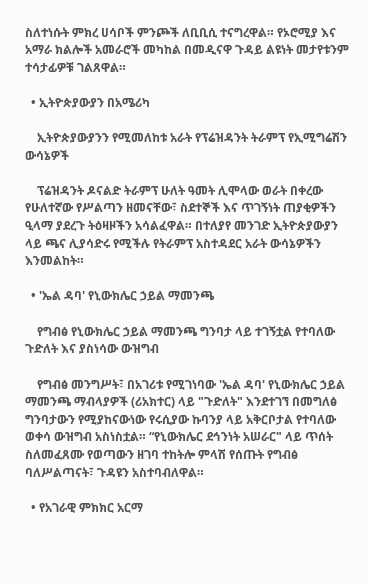ስለተነሱት ምክረ ሀሳቦች ምንጮች ለቢቢሲ ተናግረዋል። የኦሮሚያ እና አማራ ክልሎች አመራሮች መካከል በመዲናዋ ጉዳይ ልዩነት መታየቱንም ተሳታፊዎቹ ገልጸዋል።

  • ኢትዮጵያውያን በአሜሪካ

    ኢትዮጵያውያንን የሚመለከቱ አራት የፕሬዝዳንት ትራምፕ የኢሚግሬሽን ውሳኔዎች

    ፕሬዝዳንት ዶናልድ ትራምፕ ሁለት ዓመት ሊሞላው ወራት በቀረው የሁለተኛው የሥልጣን ዘመናቸው፣ ስደተኞች እና ጥገኝነት ጠያቂዎችን ዒላማ ያደረጉ ትዕዛዞችን አሳልፈዋል። በተለያየ መንገድ ኢትዮጵያውያን ላይ ጫና ሊያሳድሩ የሚችሉ የትራምፕ አስተዳደር አራት ውሳኔዎችን እንመልከት።

  • 'ኤል ዳባ' የኒውክሌር ኃይል ማመንጫ

    የግብፅ የኒውክሌር ኃይል ማመንጫ ግንባታ ላይ ተገኝቷል የተባለው ጉድለት እና ያስነሳው ውዝግብ

    የግብፅ መንግሥት፣ በአገሪቱ የሚገነባው 'ኤል ዳባ' የኒውክሌር ኃይል ማመንጫ ማብላያዎች (ሪአክተር) ላይ "ጉድለት" እንደተገኘ በመግለፅ ግንባታውን የሚያከናውነው የሩሲያው ኩባንያ ላይ አቅርቦታል የተባለው ወቀሳ ውዝግብ አስነስቷል። “የኒውክሌር ደኅንነት አሠራር" ላይ ጥሰት ስለመፈጸሙ የወጣውን ዘገባ ተከትሎ ምላሽ የሰጡት የግብፅ ባለሥልጣናት፣ ጉዳዩን አስተባብለዋል።

  • የአገራዊ ምክክር አርማ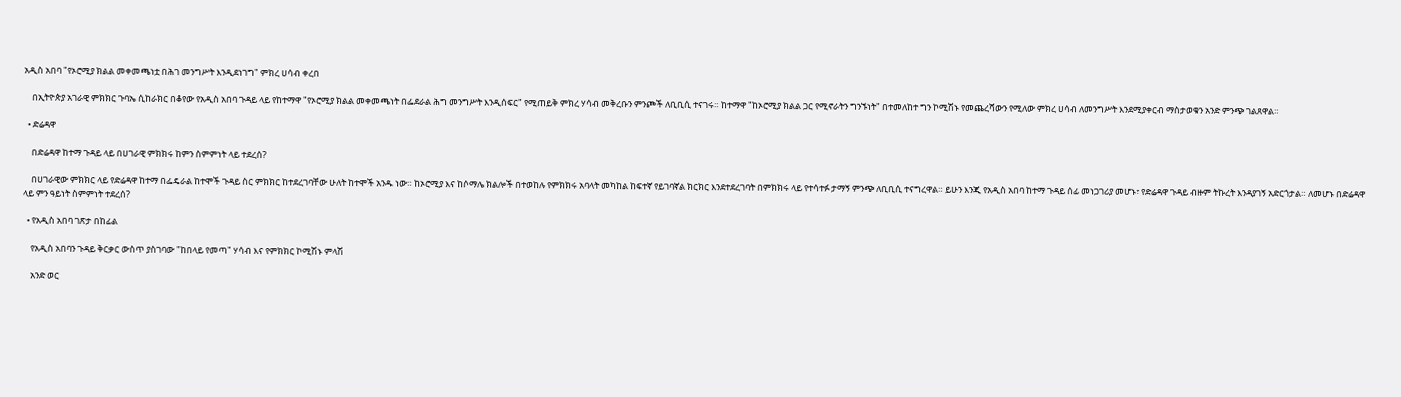አዲስ አበባ "የኦሮሚያ ክልል መቀመጫነቷ በሕገ መንግሥት እንዲደነገግ" ምክረ ሀሳብ ቀረበ

    በኢትዮጵያ አገራዊ ምክክር ጉባኤ ሲከራክር በቆየው የአዲስ አበባ ጉዳይ ላይ የከተማዋ "የኦሮሚያ ክልል መቀመጫነት በፌደራል ሕግ መንግሥት እንዲሰፍር" የሚጠይቅ ምክረ ሃሳብ መቅረቡን ምንጮች ለቢቢሲ ተናገሩ። ከተማዋ "ከኦሮሚያ ክልል ጋር የሚኖራትን ግንኙነት" በተመለከተ ግን ኮሚሽኑ የመጨረሻውን የሚለው ምክረ ሀሳብ ለመንግሥት እንደሚያቀርብ ማስታወቁን አንድ ምንጭ ገልጸዋል።

  • ድሬዳዋ

    በድሬዳዋ ከተማ ጉዳይ ላይ በሀገራዊ ምክክሩ ከምን ስምምነት ላይ ተደረሰ?

    በሀገራዊው ምክክር ላይ የድሬዳዋ ከተማ በፌዴራል ከተሞች ጉዳይ ስር ምክክር ከተደረገባቸው ሁለት ከተሞች አንዱ ነው። ከኦሮሚያ እና ከሶማሌ ክልሎች በተወከሉ የምክክሩ አባላት መካከል ከፍተኛ የይገባኛል ክርክር እንደተደረገባት በምክክሩ ላይ የተሳተፉ ታማኝ ምንጭ ለቢቢሲ ተናግረዋል። ይሁን እንጂ የአዲስ አበባ ከተማ ጉዳይ ሰፊ መነጋገሪያ መሆኑ፣ የድሬዳዋ ጉዳይ ብዙም ትኩረት እንዳያገኝ አድርጎታል። ለመሆኑ በድሬዳዋ ላይ ምን ዓይነት ስምምነት ተደረሰ?

  • የአዲስ አበባ ገጽታ በከፊል

    የአዲስ አበባን ጉዳይ ቅርቃር ውስጥ ያስገባው "ከበላይ የመጣ" ሃሳብ እና የምክክር ኮሚሽኑ ምላሽ

    አንድ ወር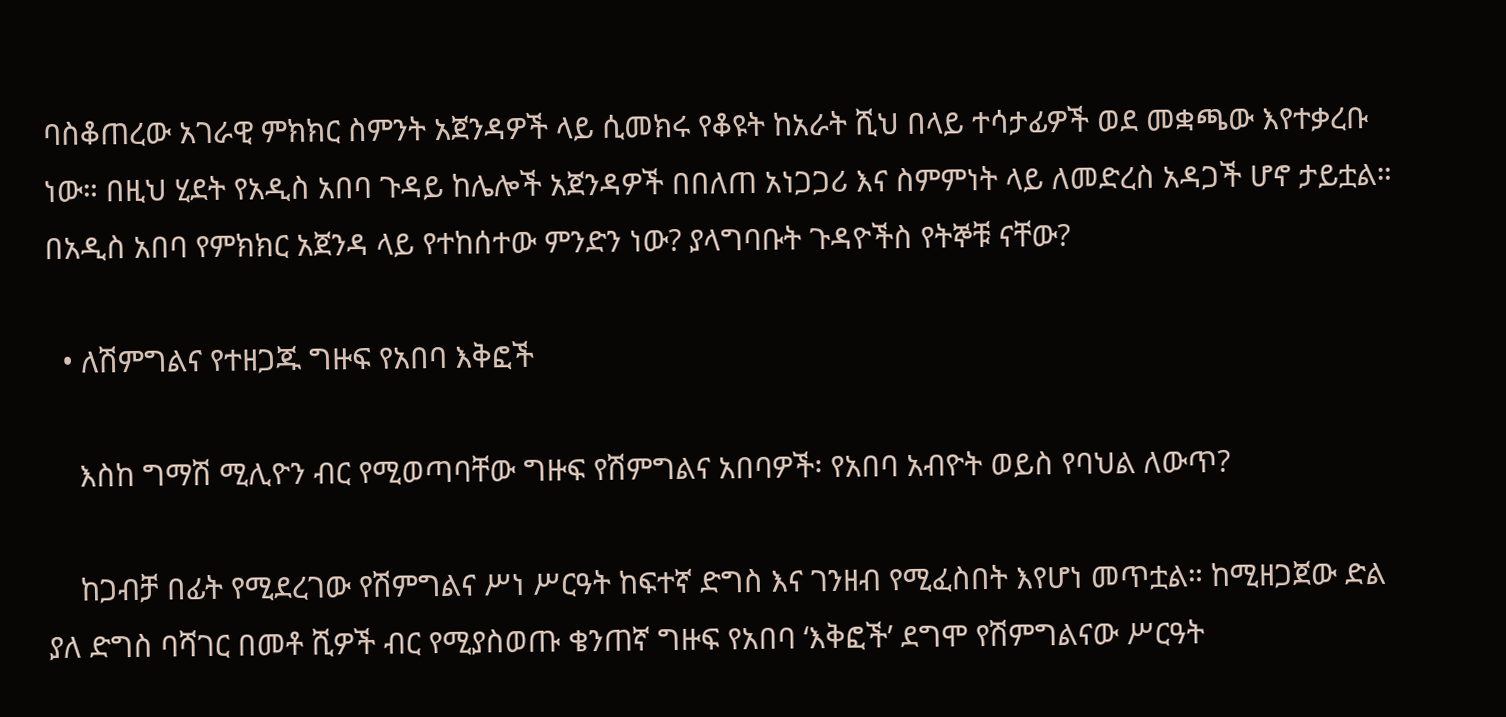ባስቆጠረው አገራዊ ምክክር ስምንት አጀንዳዎች ላይ ሲመክሩ የቆዩት ከአራት ሺህ በላይ ተሳታፊዎች ወደ መቋጫው እየተቃረቡ ነው። በዚህ ሂደት የአዲስ አበባ ጉዳይ ከሌሎች አጀንዳዎች በበለጠ አነጋጋሪ እና ስምምነት ላይ ለመድረስ አዳጋች ሆኖ ታይቷል። በአዲስ አበባ የምክክር አጀንዳ ላይ የተከሰተው ምንድን ነው? ያላግባቡት ጉዳዮችስ የትኞቹ ናቸው?

  • ለሽምግልና የተዘጋጁ ግዙፍ የአበባ እቅፎች

    እስከ ግማሽ ሚሊዮን ብር የሚወጣባቸው ግዙፍ የሽምግልና አበባዎች፡ የአበባ አብዮት ወይስ የባህል ለውጥ?

    ከጋብቻ በፊት የሚደረገው የሽምግልና ሥነ ሥርዓት ከፍተኛ ድግስ እና ገንዘብ የሚፈስበት እየሆነ መጥቷል። ከሚዘጋጀው ድል ያለ ድግስ ባሻገር በመቶ ሺዎች ብር የሚያስወጡ ቄንጠኛ ግዙፍ የአበባ ‘እቅፎች’ ደግሞ የሽምግልናው ሥርዓት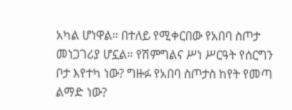አካል ሆነዋል። በተለይ የሚቀርበው የአበባ ስጦታ መነጋገሪያ ሆኗል። የሽምግልና ሥነ ሥርዓት የሰርግን ቦታ እየተካ ነው? ግዙፉ የአበባ ስጦታስ ከየት የመጣ ልማድ ነው?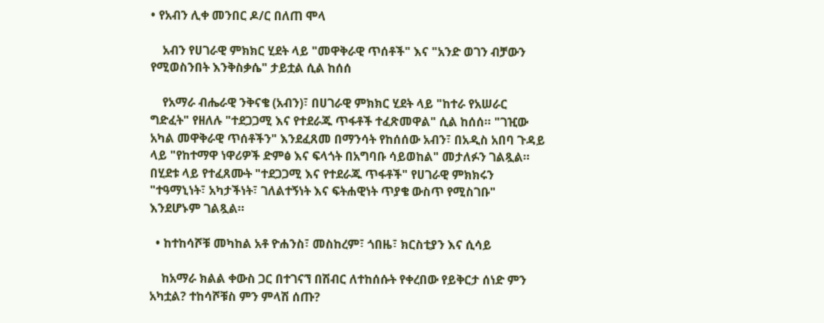• የአብን ሊቀ መንበር ዶ/ር በለጠ ሞላ

    አብን የሀገራዊ ምክክር ሂደት ላይ "መዋቅራዊ ጥሰቶች" እና "አንድ ወገን ብቻውን የሚወስንበት እንቅስቃሴ" ታይቷል ሲል ከሰሰ

    የአማራ ብሔራዊ ንቅናቄ (አብን)፣ በሀገራዊ ምክክር ሂደት ላይ "ከተራ የአሠራር ግድፈት" የዘለሉ "ተደጋጋሚ እና የተደራጁ ጥፋቶች ተፈጽመዋል" ሲል ከሰሰ። "ገዢው አካል መዋቅራዊ ጥሰቶችን" እንደፈጸመ በማንሳት የከሰሰው አብን፣ በአዲስ አበባ ጉዳይ ላይ "የከተማዋ ነዋሪዎች ድምፅ እና ፍላጎት በአግባቡ ሳይወከል" መታለፉን ገልጿል። በሂደቱ ላይ የተፈጸሙት "ተደጋጋሚ እና የተደራጁ ጥፋቶች" የሀገራዊ ምክክሩን "ተዓማኒነት፣ አካታችነት፣ ገለልተኝነት እና ፍትሐዊነት ጥያቄ ውስጥ የሚስገቡ" እንደሆኑም ገልጿል።

  • ከተከሳሾቹ መካከል አቶ ዮሐንስ፣ መስከረም፣ ጎበዜ፣ ክርስቲያን እና ሲሳይ

    ከአማራ ክልል ቀውስ ጋር በተገናኘ በሽብር ለተከሰሱት የቀረበው የይቅርታ ሰነድ ምን አካቷል? ተከሳሾቹስ ምን ምላሽ ሰጡ?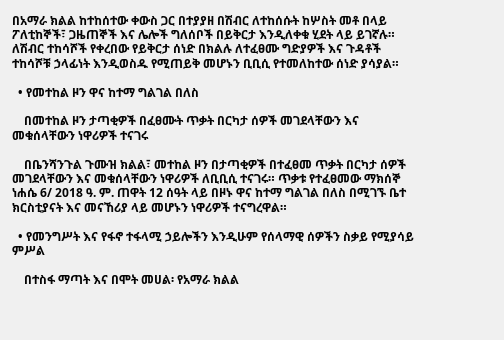በአማራ ክልል ከተከሰተው ቀውስ ጋር በተያያዘ በሽብር ለተከሰሱት ከሦስት መቶ በላይ ፖለቲከኞች፣ ጋዜጠኞች እና ሌሎች ግለሰቦች በይቅርታ እንዲለቀቁ ሂደት ላይ ይገኛሉ። ለሽብር ተከሳሾች የቀረበው የይቅርታ ሰነድ በክልሉ ለተፈፀሙ ግድያዎች እና ጉዳቶች ተከሳሾቹ ኃላፊነት እንዲወስዱ የሚጠይቅ መሆኑን ቢቢሲ የተመለከተው ሰነድ ያሳያል።

  • የመተከል ዞን ዋና ከተማ ግልገል በለስ

    በመተከል ዞን ታጣቂዎች በፈፀሙት ጥቃት በርካታ ሰዎች መገደላቸውን እና መቁሰላቸውን ነዋሪዎች ተናገሩ

    በቤንሻንጉል ጉሙዝ ክልል፣ መተከል ዞን በታጣቂዎች በተፈፀመ ጥቃት በርካታ ሰዎች መገደላቸውን እና መቁሰላቸውን ነዋሪዎች ለቢቢሲ ተናገሩ። ጥቃቱ የተፈፀመው ማክሰኞ ነሐሴ 6/ 2018 ዓ. ም. ጠዋት 12 ሰዓት ላይ በዞኑ ዋና ከተማ ግልገል በለስ በሚገኙ ቤተ ክርስቲያናት እና መናኸሪያ ላይ መሆኑን ነዋሪዎች ተናግረዋል።

  • የመንግሥት እና የፋኖ ተፋላሚ ኃይሎችን እንዲሁም የሰላማዊ ሰዎችን ስቃይ የሚያሳይ ምሥል

    በተስፋ ማጣት እና በሞት መሀል፡ የአማራ ክልል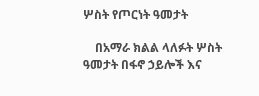ሦስት የጦርነት ዓመታት

    በአማራ ክልል ላለፉት ሦስት ዓመታት በፋኖ ኃይሎች እና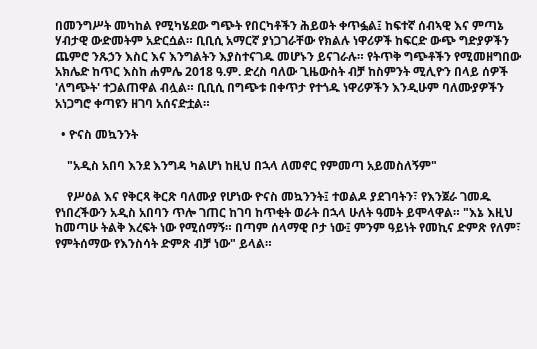በመንግሥት መካከል የሚካሄደው ግጭት የበርካቶችን ሕይወት ቀጥፏል፤ ከፍተኛ ሰብኣዊ እና ምጣኔ ሃብታዊ ውድመትም አድርሷል። ቢቢሲ አማርኛ ያነጋገራቸው የክልሉ ነዋሪዎች ከፍርድ ውጭ ግድያዎችን ጨምሮ ንጹኃን እስር እና እንግልትን እያስተናገዱ መሆኑን ይናገራሉ። የትጥቅ ግጭቶችን የሚመዘግበው አክሌድ ከጥር እስከ ሐምሌ 2018 ዓ.ም. ድረስ ባለው ጊዜውስት ብቻ ከስምንት ሚሊዮን በላይ ሰዎች 'ለግጭት' ተጋልጠዋል ብሏል። ቢቢሲ በግጭቱ በቀጥታ የተጎዱ ነዋሪዎችን እንዲሁም ባለሙያዎችን አነጋግሮ ቀጣዩን ዘገባ አሰናድቷል።

  • ዮናስ መኳንንት

    "አዲስ አበባ እንደ እንግዳ ካልሆነ ከዚህ በኋላ ለመኖር የምመጣ አይመስለኝም"

    የሥዕል እና የቅርጻ ቅርጽ ባለሙያ የሆነው ዮናስ መኳንንት፤ ተወልዶ ያደገባትን፣ የእንጀራ ገመዱ የነበረችውን አዲስ አበባን ጥሎ ገጠር ከገባ ከጥቂት ወራት በኋላ ሁለት ዓመት ይሞላዋል። "እኔ እዚህ ከመጣሁ ትልቅ እረፍት ነው የሚሰማኝ። በጣም ሰላማዊ ቦታ ነው፤ ምንም ዓይነት የመኪና ድምጽ የለም፣ የምትሰማው የእንስሳት ድምጽ ብቻ ነው" ይላል።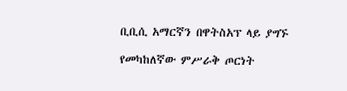ቢቢሲ አማርኛን በዋትስአፕ ላይ ያግኙ

የመካከለኛው ምሥራቅ ጦርነት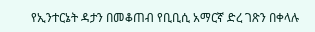የኢንተርኔት ዳታን በመቆጠብ የቢቢሲ አማርኛ ድረ ገጽን በቀላሉ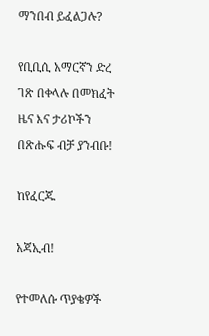ማንበብ ይፈልጋሉ?

የቢቢሲ አማርኛን ድረ ገጽ በቀላሉ በመክፈት ዜና እና ታሪኮችን በጽሑፍ ብቻ ያንብቡ!

ከየፈርጁ

አጃኢብ!

የተመለሱ ጥያቄዎች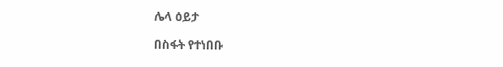ሌላ ዕይታ

በስፋት የተነበቡ